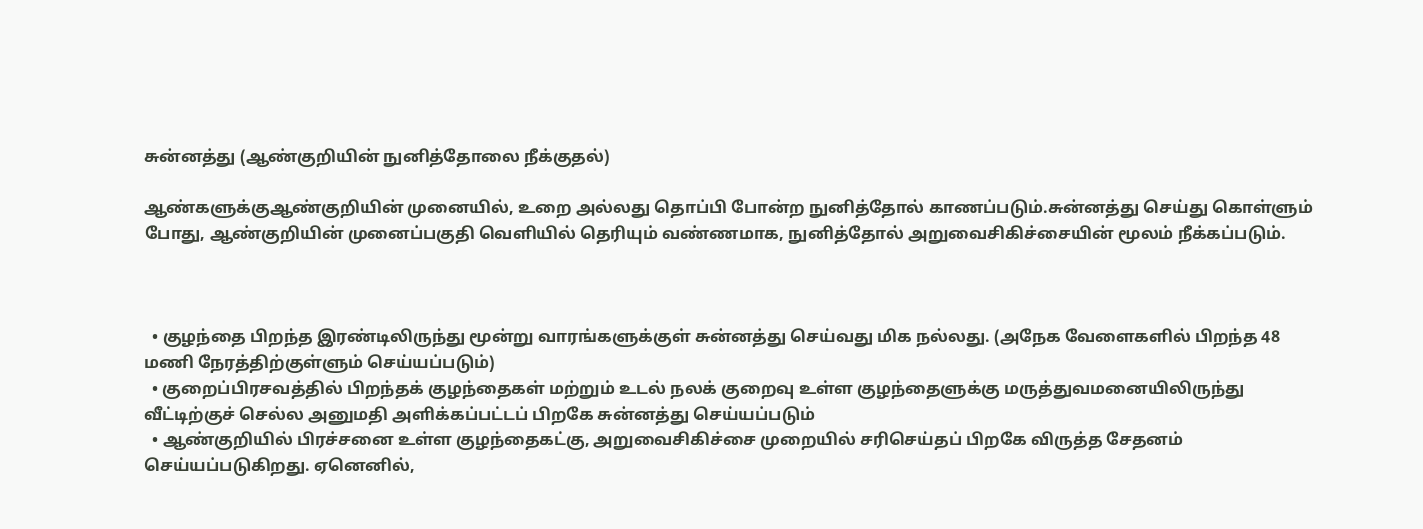சுன்னத்து (ஆண்குறியின் நுனித்தோலை நீக்குதல்)

ஆண்களுக்குஆண்குறியின் முனையில், உறை அல்லது தொப்பி போன்ற நுனித்தோல் காணப்படும்.சுன்னத்து செய்து கொள்ளும் போது, ஆண்குறியின் முனைப்பகுதி வெளியில் தெரியும் வண்ணமாக, நுனித்தோல் அறுவைசிகிச்சையின் மூலம் நீக்கப்படும்.



  • குழந்தை பிறந்த இரண்டிலிருந்து மூன்று வாரங்களுக்குள் சுன்னத்து செய்வது மிக நல்லது. (அநேக வேளைகளில் பிறந்த 48 மணி நேரத்திற்குள்ளும் செய்யப்படும்)
  • குறைப்பிரசவத்தில் பிறந்தக் குழந்தைகள் மற்றும் உடல் நலக் குறைவு உள்ள குழந்தைளுக்கு மருத்துவமனையிலிருந்து வீட்டிற்குச் செல்ல அனுமதி அளிக்கப்பட்டப் பிறகே சுன்னத்து செய்யப்படும்
  • ஆண்குறியில் பிரச்சனை உள்ள குழந்தைகட்கு, அறுவைசிகிச்சை முறையில் சரிசெய்தப் பிறகே விருத்த சேதனம் செய்யப்படுகிறது. ஏனெனில்,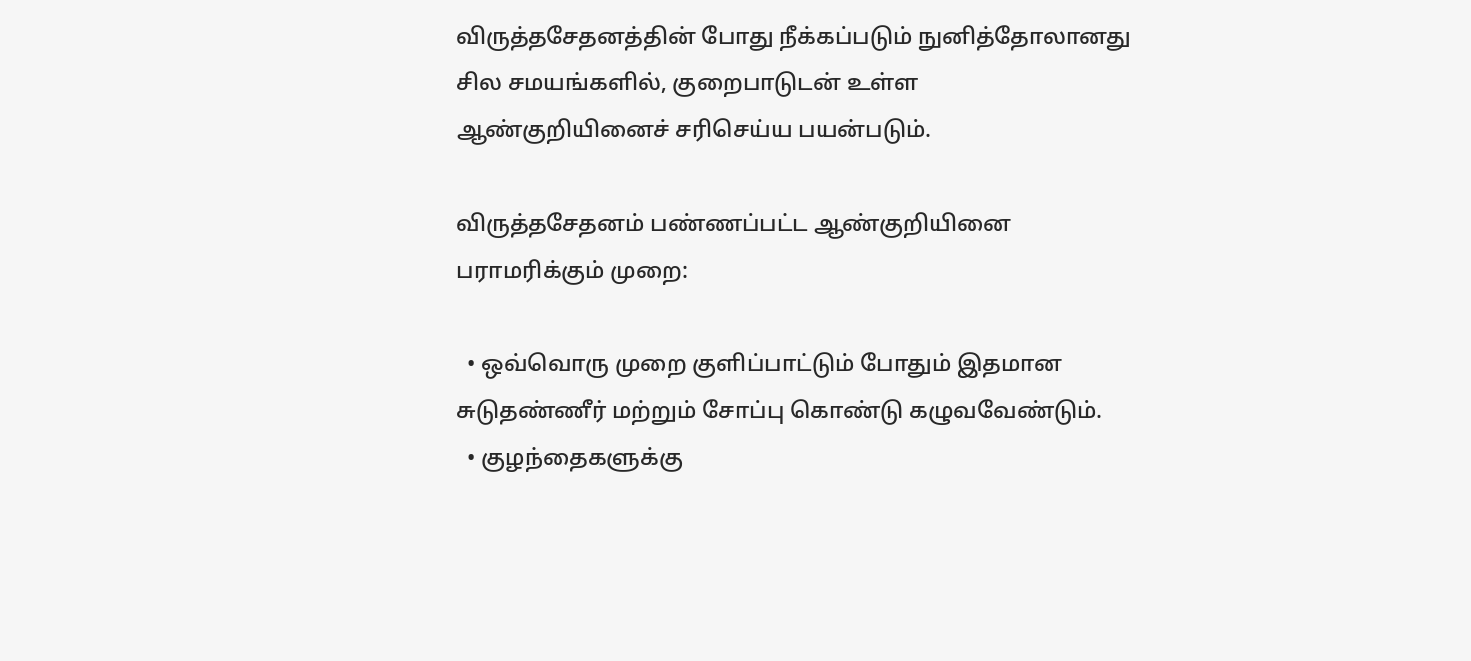விருத்தசேதனத்தின் போது நீக்கப்படும் நுனித்தோலானது சில சமயங்களில், குறைபாடுடன் உள்ள ஆண்குறியினைச் சரிசெய்ய பயன்படும்.

விருத்தசேதனம் பண்ணப்பட்ட ஆண்குறியினை பராமரிக்கும் முறை:

  • ஒவ்வொரு முறை குளிப்பாட்டும் போதும் இதமான சுடுதண்ணீர் மற்றும் சோப்பு கொண்டு கழுவவேண்டும்.
  • குழந்தைகளுக்கு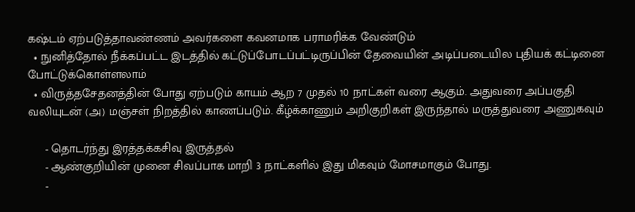கஷ்டம் ஏற்படுத்தாவண்ணம் அவர்களை கவனமாக பராமரிக்க வேண்டும்
  • நுனித்தோல் நீக்கப்பட்ட இடத்தில் கட்டுப்போடப்பட்டிருப்பின் தேவையின் அடிப்படையில புதியக் கட்டினை போட்டுக்கொள்ளலாம்
  • விருத்தசேதனத்தின் போது ஏற்படும் காயம் ஆற 7 முதல் 10 நாட்கள் வரை ஆகும். அதுவரை அப்பகுதி வலியுடன் (அ) மஞ்சள் நிறத்தில் காணப்படும். கீழ்க்காணும் அறிகுறிகள் இருந்தால் மருத்துவரை அணுகவும்

     - தொடர்ந்து இரத்தக்கசிவு இருத்தல்
     - ஆண்குறியின் முனை சிவப்பாக மாறி 3 நாட்களில் இது மிகவும் மோசமாகும் போது.
     -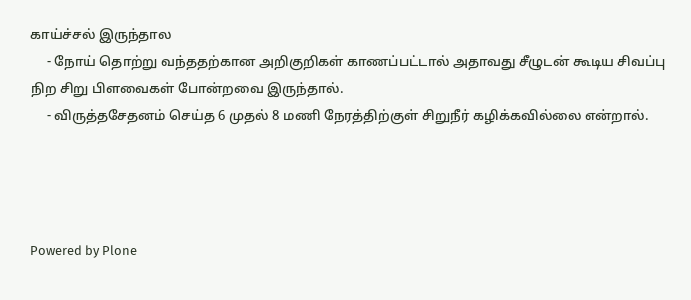காய்ச்சல் இருந்தால
     - நோய் தொற்று வந்ததற்கான அறிகுறிகள் காணப்பட்டால் அதாவது சீழுடன் கூடிய சிவப்பு நிற சிறு பிளவைகள் போன்றவை இருந்தால்.
     - விருத்தசேதனம் செய்த 6 முதல் 8 மணி நேரத்திற்குள் சிறுநீர் கழிக்கவில்லை என்றால்.




Powered by Plone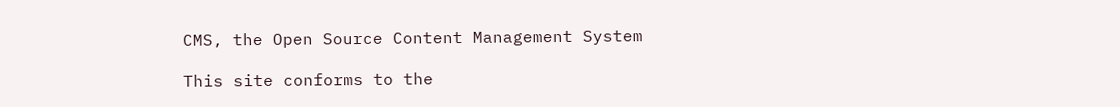CMS, the Open Source Content Management System

This site conforms to the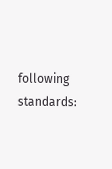following standards: